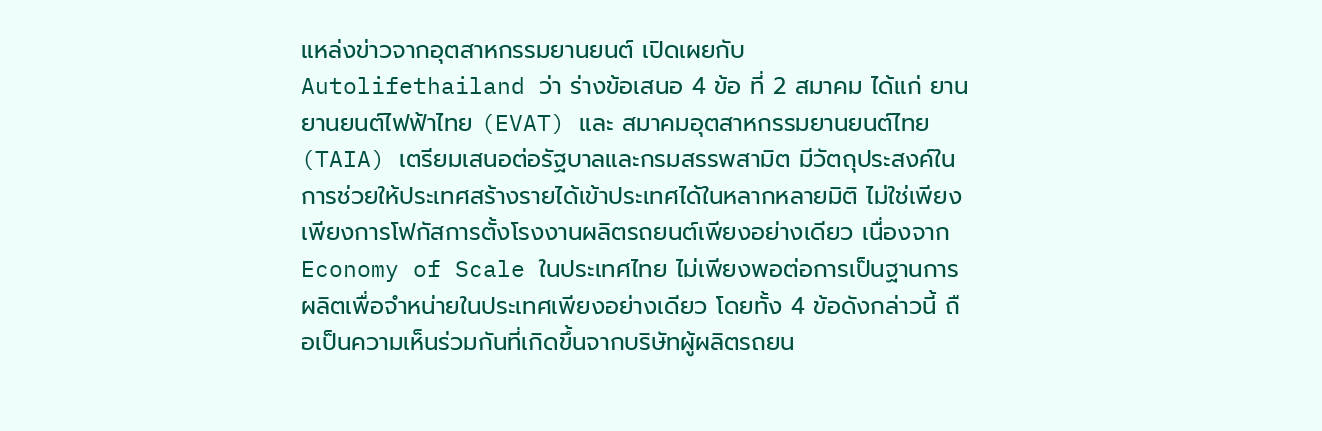แหล่งข่าวจากอุตสาหกรรมยานยนต์ เปิดเผยกับ Autolifethailand ว่า ร่างข้อเสนอ 4 ข้อ ที่ 2 สมาคม ได้แก่ ยานยานยนต์ไฟฟ้าไทย (EVAT) และ สมาคมอุตสาหกรรมยานยนต์ไทย (TAIA) เตรียมเสนอต่อรัฐบาลและกรมสรรพสามิต มีวัตถุประสงค์ในการช่วยให้ประเทศสร้างรายได้เข้าประเทศได้ในหลากหลายมิติ ไม่ใช่เพียงเพียงการโฟกัสการตั้งโรงงานผลิตรถยนต์เพียงอย่างเดียว เนื่องจาก Economy of Scale ในประเทศไทย ไม่เพียงพอต่อการเป็นฐานการผลิตเพื่อจำหน่ายในประเทศเพียงอย่างเดียว โดยทั้ง 4 ข้อดังกล่าวนี้ ถือเป็นความเห็นร่วมกันที่เกิดขึ้นจากบริษัทผู้ผลิตรถยน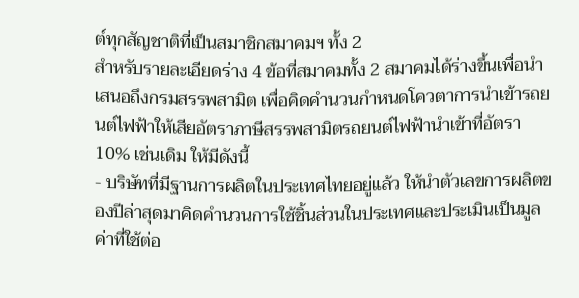ต์ทุกสัญชาติที่เป็นสมาชิกสมาคมฯ ทั้ง 2
สำหรับรายละเอียดร่าง 4 ข้อที่สมาคมทั้ง 2 สมาคมได้ร่างขึ้นเพื่อนำเสนอถึงกรมสรรพสามิต เพื่อคิดคำนวนกำหนดโควตาการนำเข้ารถยนต์ไฟฟ้าให้เสียอัตราภาษีสรรพสามิตรถยนต์ไฟฟ้านำเข้าที่อัตรา 10% เช่นเดิม ให้มีดังนี้
- บริษัทที่มีฐานการผลิตในประเทศไทยอยู่แล้ว ให้นำตัวเลขการผลิตของปีล่าสุดมาคิดคำนวนการใช้ชิ้นส่วนในประเทศและประเมินเป็นมูลค่าที่ใช้ต่อ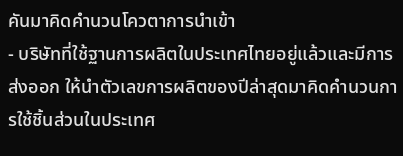คันมาคิดคำนวนโควตาการนำเข้า
- บริษัทที่ใช้ฐานการผลิตในประเทศไทยอยู่แล้วและมีการส่งออก ให้นำตัวเลขการผลิตของปีล่าสุดมาคิดคำนวนการใช้ชิ้นส่วนในประเทศ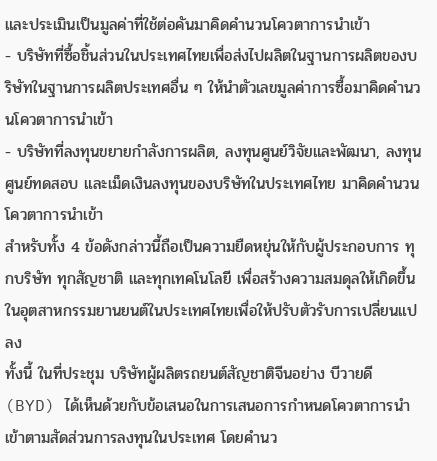และประเมินเป็นมูลค่าที่ใช้ต่อคันมาคิดคำนวนโควตาการนำเข้า
- บริษัทที่ซื้อชิ้นส่วนในประเทศไทยเพื่อส่งไปผลิตในฐานการผลิตของบริษัทในฐานการผลิตประเทศอื่น ๆ ให้นำตัวเลขมูลค่าการซื้อมาคิดคำนวนโควตาการนำเข้า
- บริษัทที่ลงทุนขยายกำลังการผลิต, ลงทุนศูนย์วิจัยและพัฒนา, ลงทุนศูนย์ทดสอบ และเม็ดเงินลงทุนของบริษัทในประเทศไทย มาคิดคำนวนโควตาการนำเข้า
สำหรับทั้ง 4 ข้อดังกล่าวนี้ถือเป็นความยืดหยุ่นให้กับผู้ประกอบการ ทุกบริษัท ทุกสัญชาติ และทุกเทคโนโลยี เพื่อสร้างความสมดุลให้เกิดขึ้นในอุตสาหกรรมยานยนต์ในประเทศไทยเพื่อให้ปรับตัวรับการเปลี่ยนแปลง
ทั้งนี้ ในที่ประชุม บริษัทผู้ผลิตรถยนต์สัญชาติจีนอย่าง บีวายดี (BYD) ได้เห็นด้วยกับข้อเสนอในการเสนอการกำหนดโควตาการนำเข้าตามสัดส่วนการลงทุนในประเทศ โดยคำนว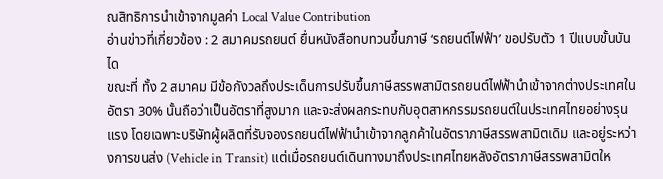ณสิทธิการนำเข้าจากมูลค่า Local Value Contribution
อ่านข่าวที่เกี่ยวข้อง : 2 สมาคมรถยนต์ ยื่นหนังสือทบทวนขึ้นภาษี ‘รถยนต์ไฟฟ้า’ ขอปรับตัว 1 ปีแบบขั้นบันได
ขณะที่ ทั้ง 2 สมาคม มีข้อกังวลถึงประเด็นการปรับขึ้นภาษีสรรพสามิตรถยนต์ไฟฟ้านำเข้าจากต่างประเทศในอัตรา 30% นั้นถือว่าเป็นอัตราที่สูงมาก และจะส่งผลกระทบกับอุตสาหกรรมรถยนต์ในประเทศไทยอย่างรุนแรง โดยเฉพาะบริษัทผู้ผลิตที่รับจองรถยนต์ไฟฟ้านำเข้าจากลูกค้าในอัตราภาษีสรรพสามิตเดิม และอยู่ระหว่างการขนส่ง (Vehicle in Transit) แต่เมื่อรถยนต์เดินทางมาถึงประเทศไทยหลังอัตราภาษีสรรพสามิตให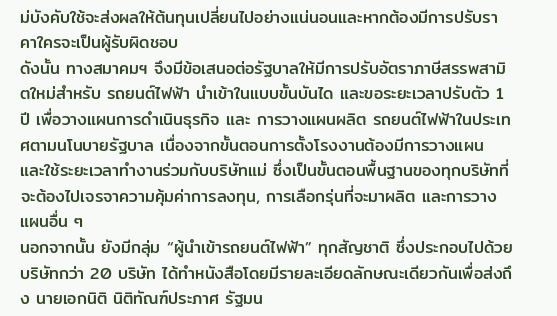ม่บังคับใช้จะส่งผลให้ต้นทุนเปลี่ยนไปอย่างแน่นอนและหากต้องมีการปรับราคาใครจะเป็นผู้รับผิดชอบ
ดังนั้น ทางสมาคมฯ จึงมีข้อเสนอต่อรัฐบาลให้มีการปรับอัตราภาษีสรรพสามิตใหม่สำหรับ รถยนต์ไฟฟ้า นำเข้าในแบบขั้นบันได และขอระยะเวลาปรับตัว 1 ปี เพื่อวางแผนการดำเนินธุรกิจ และ การวางแผนผลิต รถยนต์ไฟฟ้าในประเทศตามนโนบายรัฐบาล เนื่องจากขั้นตอนการตั้งโรงงานต้องมีการวางแผน และใช้ระยะเวลาทำงานร่วมกับบริษัทแม่ ซึ่งเป็นขั้นตอนพื้นฐานของทุกบริษัทที่จะต้องไปเจรจาความคุ้มค่าการลงทุน, การเลือกรุ่นที่จะมาผลิต และการวางแผนอื่น ๆ
นอกจากนั้น ยังมีกลุ่ม “ผู้นำเข้ารถยนต์ไฟฟ้า” ทุกสัญชาติ ซึ่งประกอบไปด้วยบริษัทกว่า 20 บริษัท ได้ทำหนังสือโดยมีรายละเอียดลักษณะเดียวกันเพื่อส่งถึง นายเอกนิติ นิติทัณฑ์ประภาศ รัฐมน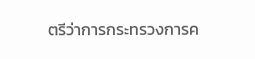ตรีว่าการกระทรวงการค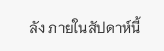ลัง ภายในสัปดาห์นี้